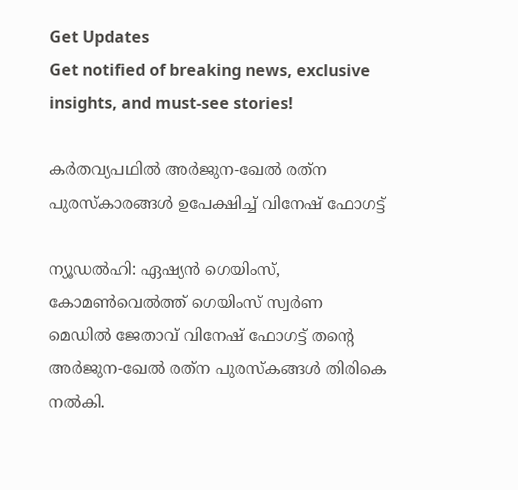Get Updates
Get notified of breaking news, exclusive insights, and must-see stories!

കര്‍തവ്യപഥില്‍ അര്‍ജുന-ഖേല്‍ രത്‌ന പുരസ്‌കാരങ്ങള്‍ ഉപേക്ഷിച്ച് വിനേഷ് ഫോഗട്ട്

ന്യൂഡല്‍ഹി: ഏഷ്യന്‍ ഗെയിംസ്, കോമണ്‍വെല്‍ത്ത് ഗെയിംസ് സ്വര്‍ണ മെഡില്‍ ജേതാവ് വിനേഷ് ഫോഗട്ട് തന്റെ അര്‍ജുന-ഖേല്‍ രത്‌ന പുരസ്‌കങ്ങള്‍ തിരികെ നല്‍കി.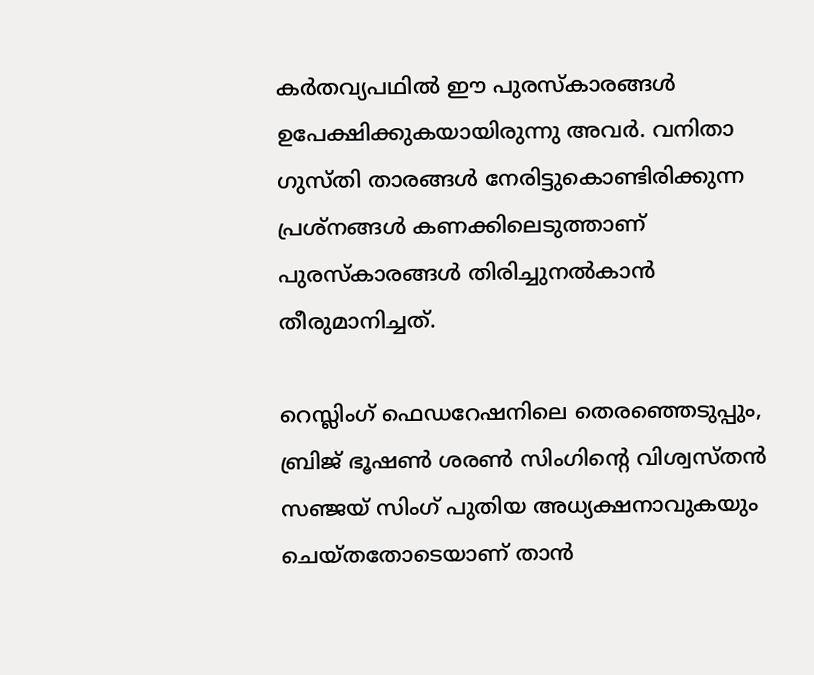കര്‍തവ്യപഥില്‍ ഈ പുരസ്‌കാരങ്ങള്‍ ഉപേക്ഷിക്കുകയായിരുന്നു അവര്‍. വനിതാ ഗുസ്തി താരങ്ങള്‍ നേരിട്ടുകൊണ്ടിരിക്കുന്ന പ്രശ്‌നങ്ങള്‍ കണക്കിലെടുത്താണ് പുരസ്‌കാരങ്ങള്‍ തിരിച്ചുനല്‍കാന്‍ തീരുമാനിച്ചത്.

റെസ്ലിംഗ് ഫെഡറേഷനിലെ തെരഞ്ഞെടുപ്പും, ബ്രിജ് ഭൂഷണ്‍ ശരണ്‍ സിംഗിന്റെ വിശ്വസ്തന്‍ സഞ്ജയ് സിംഗ് പുതിയ അധ്യക്ഷനാവുകയും ചെയ്തതോടെയാണ് താന്‍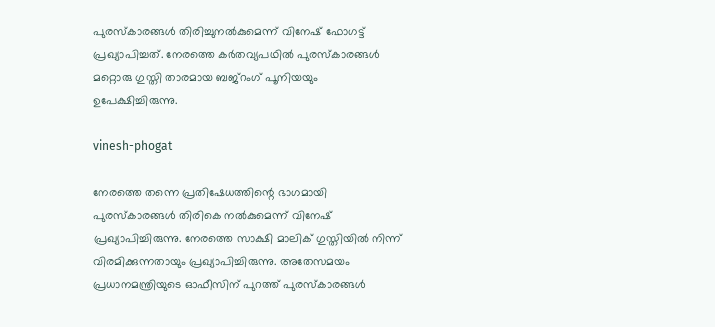പുരസ്‌കാരങ്ങള്‍ തിരിച്ചുനല്‍കുമെന്ന് വിനേഷ് ഫോഗട്ട് പ്രഖ്യാപിച്ചത്. നേരത്തെ കര്‍തവ്യപഥില്‍ പുരസ്‌കാരങ്ങള്‍ മറ്റൊരു ഗുസ്തി താരമായ ബജ്‌റംഗ് പൂനിയയും ഉപേക്ഷിച്ചിരുന്നു.

vinesh-phogat

നേരത്തെ തന്നെ പ്രതിഷേധത്തിന്റെ ഭാഗമായി പുരസ്‌കാരങ്ങള്‍ തിരികെ നല്‍കുമെന്ന് വിനേഷ് പ്രഖ്യാപിച്ചിരുന്നു. നേരത്തെ സാക്ഷി മാലിക് ഗുസ്തിയില്‍ നിന്ന് വിരമിക്കുന്നതായും പ്രഖ്യാപിച്ചിരുന്നു. അതേസമയം പ്രധാനമന്ത്രിയുടെ ഓഫീസിന് പുറത്ത് പുരസ്‌കാരങ്ങള്‍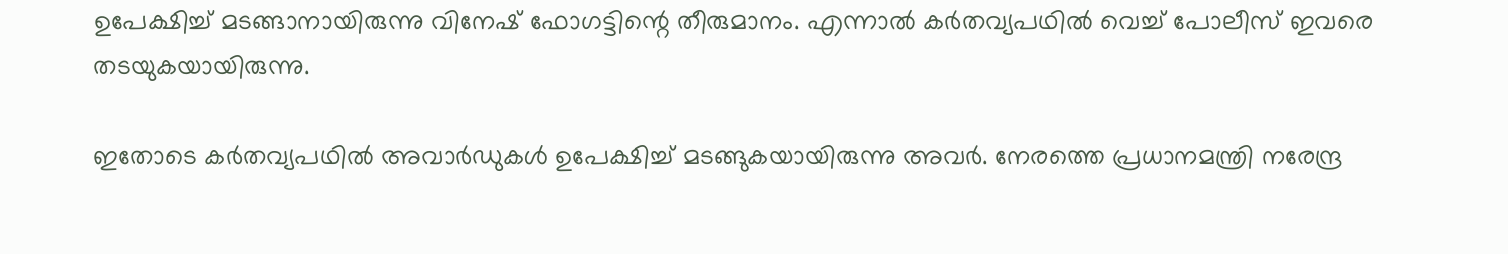ഉപേക്ഷിച്ച് മടങ്ങാനായിരുന്നു വിനേഷ് ഫോഗട്ടിന്റെ തീരുമാനം. എന്നാല്‍ കര്‍തവ്യപഥില്‍ വെച്ച് പോലീസ് ഇവരെ തടയുകയായിരുന്നു.

ഇതോടെ കര്‍തവ്യപഥില്‍ അവാര്‍ഡുകള്‍ ഉപേക്ഷിച്ച് മടങ്ങുകയായിരുന്നു അവര്‍. നേരത്തെ പ്രധാനമന്ത്രി നരേന്ദ്ര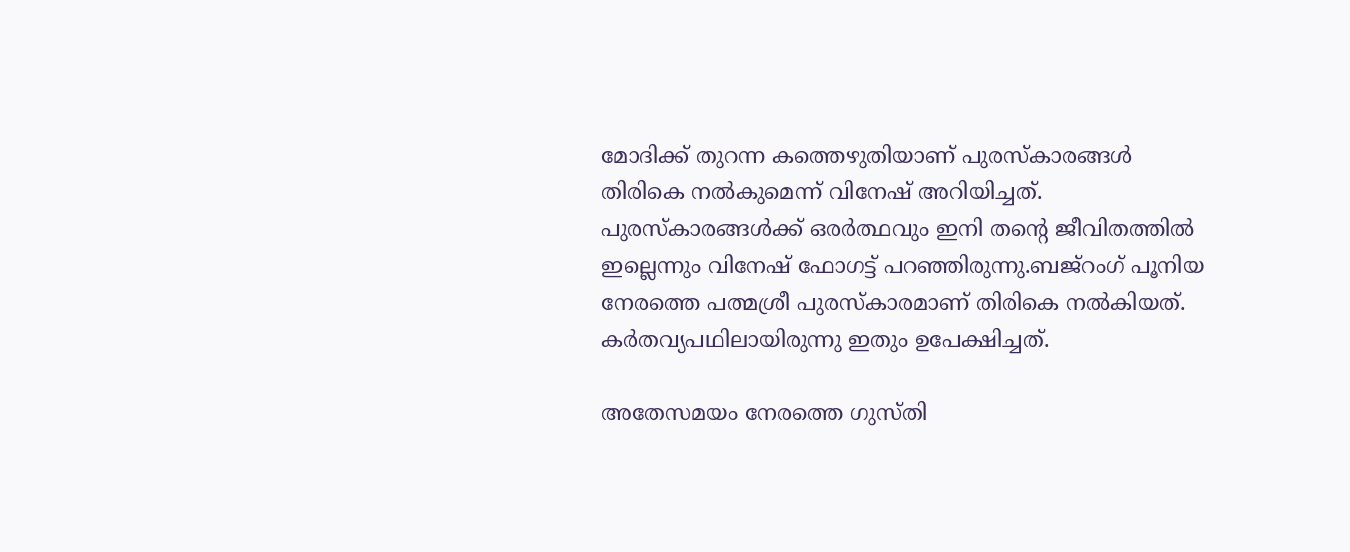മോദിക്ക് തുറന്ന കത്തെഴുതിയാണ് പുരസ്‌കാരങ്ങള്‍ തിരികെ നല്‍കുമെന്ന് വിനേഷ് അറിയിച്ചത്. പുരസ്‌കാരങ്ങള്‍ക്ക് ഒരര്‍ത്ഥവും ഇനി തന്റെ ജീവിതത്തില്‍ ഇല്ലെന്നും വിനേഷ് ഫോഗട്ട് പറഞ്ഞിരുന്നു.ബജ്‌റംഗ് പൂനിയ നേരത്തെ പത്മശ്രീ പുരസ്‌കാരമാണ് തിരികെ നല്‍കിയത്. കര്‍തവ്യപഥിലായിരുന്നു ഇതും ഉപേക്ഷിച്ചത്.

അതേസമയം നേരത്തെ ഗുസ്തി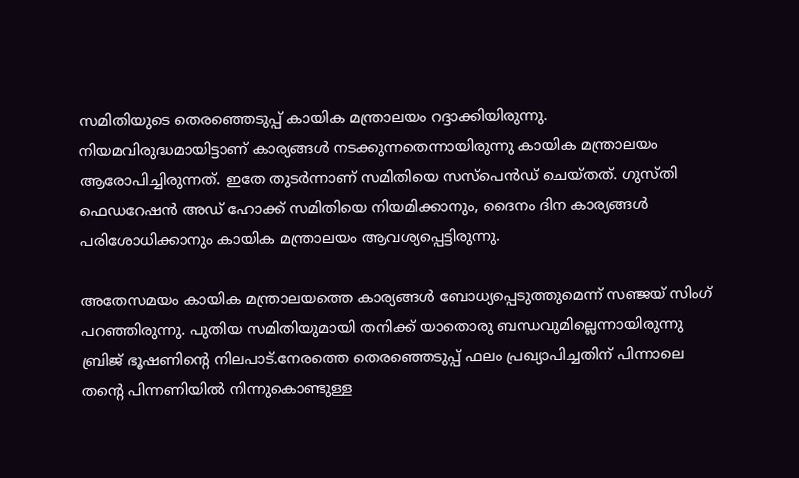സമിതിയുടെ തെരഞ്ഞെടുപ്പ് കായിക മന്ത്രാലയം റദ്ദാക്കിയിരുന്നു. നിയമവിരുദ്ധമായിട്ടാണ് കാര്യങ്ങള്‍ നടക്കുന്നതെന്നായിരുന്നു കായിക മന്ത്രാലയം ആരോപിച്ചിരുന്നത്. ഇതേ തുടര്‍ന്നാണ് സമിതിയെ സസ്‌പെന്‍ഡ് ചെയ്തത്. ഗുസ്തി ഫെഡറേഷന്‍ അഡ് ഹോക്ക് സമിതിയെ നിയമിക്കാനും, ദൈനം ദിന കാര്യങ്ങള്‍ പരിശോധിക്കാനും കായിക മന്ത്രാലയം ആവശ്യപ്പെട്ടിരുന്നു.

അതേസമയം കായിക മന്ത്രാലയത്തെ കാര്യങ്ങള്‍ ബോധ്യപ്പെടുത്തുമെന്ന് സഞ്ജയ് സിംഗ് പറഞ്ഞിരുന്നു. പുതിയ സമിതിയുമായി തനിക്ക് യാതൊരു ബന്ധവുമില്ലെന്നായിരുന്നു ബ്രിജ് ഭൂഷണിന്റെ നിലപാട്.നേരത്തെ തെരഞ്ഞെടുപ്പ് ഫലം പ്രഖ്യാപിച്ചതിന് പിന്നാലെ തന്റെ പിന്നണിയില്‍ നിന്നുകൊണ്ടുള്ള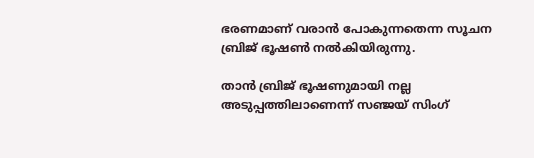ഭരണമാണ് വരാന്‍ പോകുന്നതെന്ന സൂചന ബ്രിജ് ഭൂഷണ്‍ നല്‍കിയിരുന്നു.

താന്‍ ബ്രിജ് ഭൂഷണുമായി നല്ല അടുപ്പത്തിലാണെന്ന് സഞ്ജയ് സിംഗ്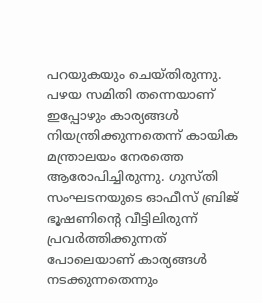പറയുകയും ചെയ്തിരുന്നു. പഴയ സമിതി തന്നെയാണ് ഇപ്പോഴും കാര്യങ്ങള്‍ നിയന്ത്രിക്കുന്നതെന്ന് കായിക മന്ത്രാലയം നേരത്തെ ആരോപിച്ചിരുന്നു. ഗുസ്തി സംഘടനയുടെ ഓഫീസ് ബ്രിജ് ഭൂഷണിന്റെ വീട്ടിലിരുന്ന് പ്രവര്‍ത്തിക്കുന്നത് പോലെയാണ് കാര്യങ്ങള്‍ നടക്കുന്നതെന്നും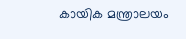കായിക മന്ത്രാലയം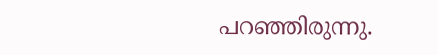പറഞ്ഞിരുന്നു.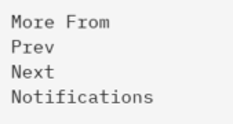More From
Prev
Next
Notifications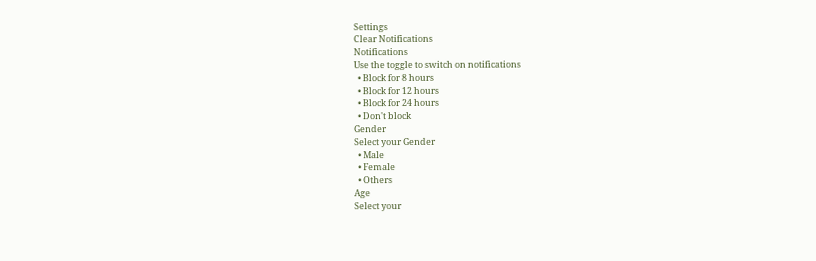Settings
Clear Notifications
Notifications
Use the toggle to switch on notifications
  • Block for 8 hours
  • Block for 12 hours
  • Block for 24 hours
  • Don't block
Gender
Select your Gender
  • Male
  • Female
  • Others
Age
Select your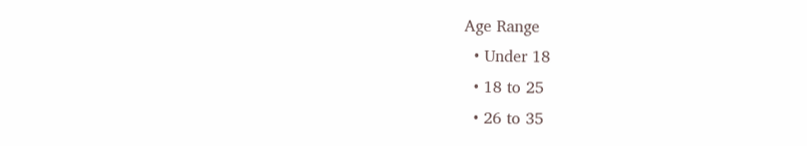Age Range
  • Under 18
  • 18 to 25
  • 26 to 35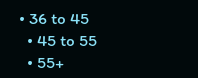• 36 to 45
  • 45 to 55
  • 55+